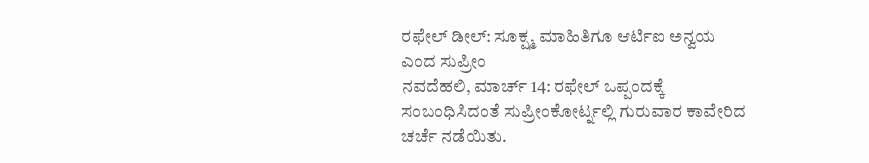ರಫೇಲ್ ಡೀಲ್: ಸೂಕ್ಷ್ಮ ಮಾಹಿತಿಗೂ ಆರ್ಟಿಐ ಅನ್ವಯ ಎಂದ ಸುಪ್ರೀಂ
ನವದೆಹಲಿ, ಮಾರ್ಚ್ 14: ರಫೇಲ್ ಒಪ್ಪಂದಕ್ಕೆ ಸಂಬಂಧಿಸಿದಂತೆ ಸುಪ್ರೀಂಕೋರ್ಟ್ನಲ್ಲಿ ಗುರುವಾರ ಕಾವೇರಿದ ಚರ್ಚೆ ನಡೆಯಿತು.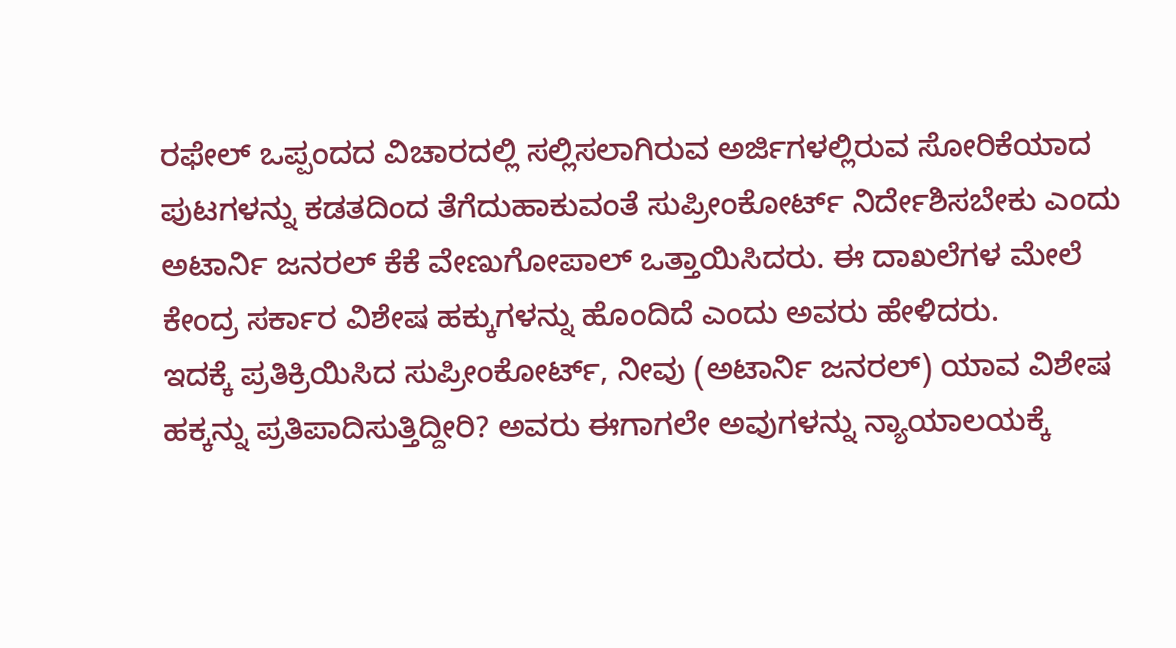ರಫೇಲ್ ಒಪ್ಪಂದದ ವಿಚಾರದಲ್ಲಿ ಸಲ್ಲಿಸಲಾಗಿರುವ ಅರ್ಜಿಗಳಲ್ಲಿರುವ ಸೋರಿಕೆಯಾದ ಪುಟಗಳನ್ನು ಕಡತದಿಂದ ತೆಗೆದುಹಾಕುವಂತೆ ಸುಪ್ರೀಂಕೋರ್ಟ್ ನಿರ್ದೇಶಿಸಬೇಕು ಎಂದು ಅಟಾರ್ನಿ ಜನರಲ್ ಕೆಕೆ ವೇಣುಗೋಪಾಲ್ ಒತ್ತಾಯಿಸಿದರು. ಈ ದಾಖಲೆಗಳ ಮೇಲೆ ಕೇಂದ್ರ ಸರ್ಕಾರ ವಿಶೇಷ ಹಕ್ಕುಗಳನ್ನು ಹೊಂದಿದೆ ಎಂದು ಅವರು ಹೇಳಿದರು.
ಇದಕ್ಕೆ ಪ್ರತಿಕ್ರಿಯಿಸಿದ ಸುಪ್ರೀಂಕೋರ್ಟ್, ನೀವು (ಅಟಾರ್ನಿ ಜನರಲ್) ಯಾವ ವಿಶೇಷ ಹಕ್ಕನ್ನು ಪ್ರತಿಪಾದಿಸುತ್ತಿದ್ದೀರಿ? ಅವರು ಈಗಾಗಲೇ ಅವುಗಳನ್ನು ನ್ಯಾಯಾಲಯಕ್ಕೆ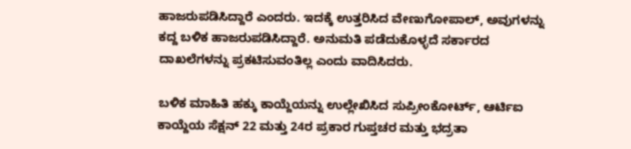ಹಾಜರುಪಡಿಸಿದ್ದಾರೆ ಎಂದರು. ಇದಕ್ಕೆ ಉತ್ತರಿಸಿದ ವೇಣುಗೋಪಾಲ್, ಅವುಗಳನ್ನು ಕದ್ದ ಬಳಿಕ ಹಾಜರುಪಡಿಸಿದ್ದಾರೆ. ಅನುಮತಿ ಪಡೆದುಕೊಳ್ಳದೆ ಸರ್ಕಾರದ ದಾಖಲೆಗಳನ್ನು ಪ್ರಕಟಿಸುವಂತಿಲ್ಲ ಎಂದು ವಾದಿಸಿದರು.

ಬಳಿಕ ಮಾಹಿತಿ ಹಕ್ಕು ಕಾಯ್ದೆಯನ್ನು ಉಲ್ಲೇಖಿಸಿದ ಸುಪ್ರೀಂಕೋರ್ಟ್, ಆರ್ಟಿಐ ಕಾಯ್ದೆಯ ಸೆಕ್ಷನ್ 22 ಮತ್ತು 24ರ ಪ್ರಕಾರ ಗುಪ್ತಚರ ಮತ್ತು ಭದ್ರತಾ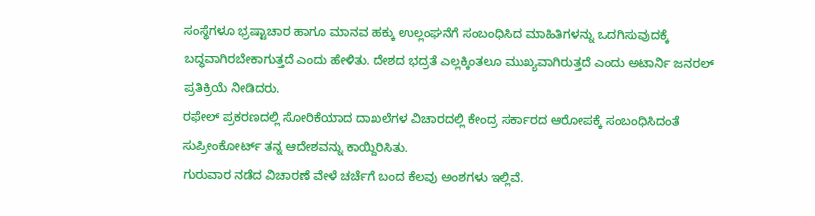ಸಂಸ್ಥೆಗಳೂ ಭ್ರಷ್ಟಾಚಾರ ಹಾಗೂ ಮಾನವ ಹಕ್ಕು ಉಲ್ಲಂಘನೆಗೆ ಸಂಬಂಧಿಸಿದ ಮಾಹಿತಿಗಳನ್ನು ಒದಗಿಸುವುದಕ್ಕೆ ಬದ್ಧವಾಗಿರಬೇಕಾಗುತ್ತದೆ ಎಂದು ಹೇಳಿತು. ದೇಶದ ಭದ್ರತೆ ಎಲ್ಲಕ್ಕಿಂತಲೂ ಮುಖ್ಯವಾಗಿರುತ್ತದೆ ಎಂದು ಅಟಾರ್ನಿ ಜನರಲ್ ಪ್ರತಿಕ್ರಿಯೆ ನೀಡಿದರು.
ರಫೇಲ್ ಪ್ರಕರಣದಲ್ಲಿ ಸೋರಿಕೆಯಾದ ದಾಖಲೆಗಳ ವಿಚಾರದಲ್ಲಿ ಕೇಂದ್ರ ಸರ್ಕಾರದ ಆರೋಪಕ್ಕೆ ಸಂಬಂಧಿಸಿದಂತೆ ಸುಪ್ರೀಂಕೋರ್ಟ್ ತನ್ನ ಆದೇಶವನ್ನು ಕಾಯ್ದಿರಿಸಿತು.
ಗುರುವಾರ ನಡೆದ ವಿಚಾರಣೆ ವೇಳೆ ಚರ್ಚೆಗೆ ಬಂದ ಕೆಲವು ಅಂಶಗಳು ಇಲ್ಲಿವೆ.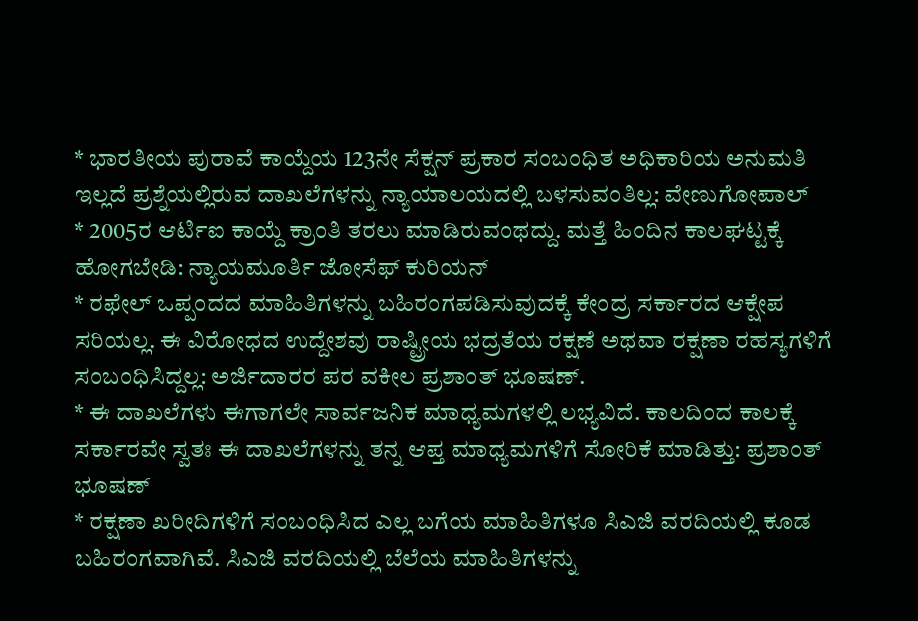* ಭಾರತೀಯ ಪುರಾವೆ ಕಾಯ್ದೆಯ 123ನೇ ಸೆಕ್ಷನ್ ಪ್ರಕಾರ ಸಂಬಂಧಿತ ಅಧಿಕಾರಿಯ ಅನುಮತಿ ಇಲ್ಲದೆ ಪ್ರಶ್ನೆಯಲ್ಲಿರುವ ದಾಖಲೆಗಳನ್ನು ನ್ಯಾಯಾಲಯದಲ್ಲಿ ಬಳಸುವಂತಿಲ್ಲ: ವೇಣುಗೋಪಾಲ್
* 2005ರ ಆರ್ಟಿಐ ಕಾಯ್ದೆ ಕ್ರಾಂತಿ ತರಲು ಮಾಡಿರುವಂಥದ್ದು. ಮತ್ತೆ ಹಿಂದಿನ ಕಾಲಘಟ್ಟಕ್ಕೆ ಹೋಗಬೇಡಿ: ನ್ಯಾಯಮೂರ್ತಿ ಜೋಸೆಫ್ ಕುರಿಯನ್
* ರಫೇಲ್ ಒಪ್ಪಂದದ ಮಾಹಿತಿಗಳನ್ನು ಬಹಿರಂಗಪಡಿಸುವುದಕ್ಕೆ ಕೇಂದ್ರ ಸರ್ಕಾರದ ಆಕ್ಷೇಪ ಸರಿಯಲ್ಲ. ಈ ವಿರೋಧದ ಉದ್ದೇಶವು ರಾಷ್ಟ್ರೀಯ ಭದ್ರತೆಯ ರಕ್ಷಣೆ ಅಥವಾ ರಕ್ಷಣಾ ರಹಸ್ಯಗಳಿಗೆ ಸಂಬಂಧಿಸಿದ್ದಲ್ಲ: ಅರ್ಜಿದಾರರ ಪರ ವಕೀಲ ಪ್ರಶಾಂತ್ ಭೂಷಣ್.
* ಈ ದಾಖಲೆಗಳು ಈಗಾಗಲೇ ಸಾರ್ವಜನಿಕ ಮಾಧ್ಯಮಗಳಲ್ಲಿ ಲಭ್ಯವಿದೆ. ಕಾಲದಿಂದ ಕಾಲಕ್ಕೆ ಸರ್ಕಾರವೇ ಸ್ವತಃ ಈ ದಾಖಲೆಗಳನ್ನು ತನ್ನ ಆಪ್ತ ಮಾಧ್ಯಮಗಳಿಗೆ ಸೋರಿಕೆ ಮಾಡಿತ್ತು: ಪ್ರಶಾಂತ್ ಭೂಷಣ್
* ರಕ್ಷಣಾ ಖರೀದಿಗಳಿಗೆ ಸಂಬಂಧಿಸಿದ ಎಲ್ಲ ಬಗೆಯ ಮಾಹಿತಿಗಳೂ ಸಿಎಜಿ ವರದಿಯಲ್ಲಿ ಕೂಡ ಬಹಿರಂಗವಾಗಿವೆ. ಸಿಎಜಿ ವರದಿಯಲ್ಲಿ ಬೆಲೆಯ ಮಾಹಿತಿಗಳನ್ನು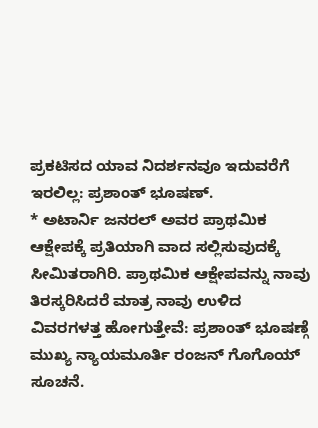ಪ್ರಕಟಿಸದ ಯಾವ ನಿದರ್ಶನವೂ ಇದುವರೆಗೆ ಇರಲಿಲ್ಲ: ಪ್ರಶಾಂತ್ ಭೂಷಣ್.
* ಅಟಾರ್ನಿ ಜನರಲ್ ಅವರ ಪ್ರಾಥಮಿಕ ಆಕ್ಷೇಪಕ್ಕೆ ಪ್ರತಿಯಾಗಿ ವಾದ ಸಲ್ಲಿಸುವುದಕ್ಕೆ ಸೀಮಿತರಾಗಿರಿ. ಪ್ರಾಥಮಿಕ ಆಕ್ಷೇಪವನ್ನು ನಾವು ತಿರಸ್ಕರಿಸಿದರೆ ಮಾತ್ರ ನಾವು ಉಳಿದ ವಿವರಗಳತ್ತ ಹೋಗುತ್ತೇವೆ: ಪ್ರಶಾಂತ್ ಭೂಷಣ್ಗೆ ಮುಖ್ಯ ನ್ಯಾಯಮೂರ್ತಿ ರಂಜನ್ ಗೊಗೊಯ್ ಸೂಚನೆ.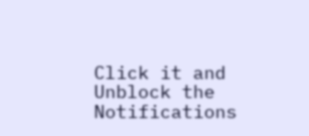Click it and Unblock the Notifications